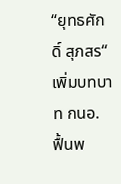“ยุทธศักดิ์ สุภสร“ เพิ่มบทบาท กนอ. ฟื้นพ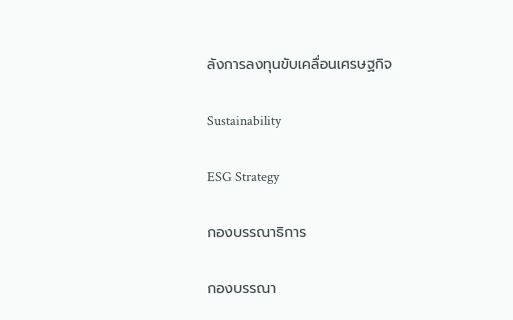ลังการลงทุนขับเคลื่อนเศรษฐกิจ

Sustainability

ESG Strategy

กองบรรณาธิการ

กองบรรณา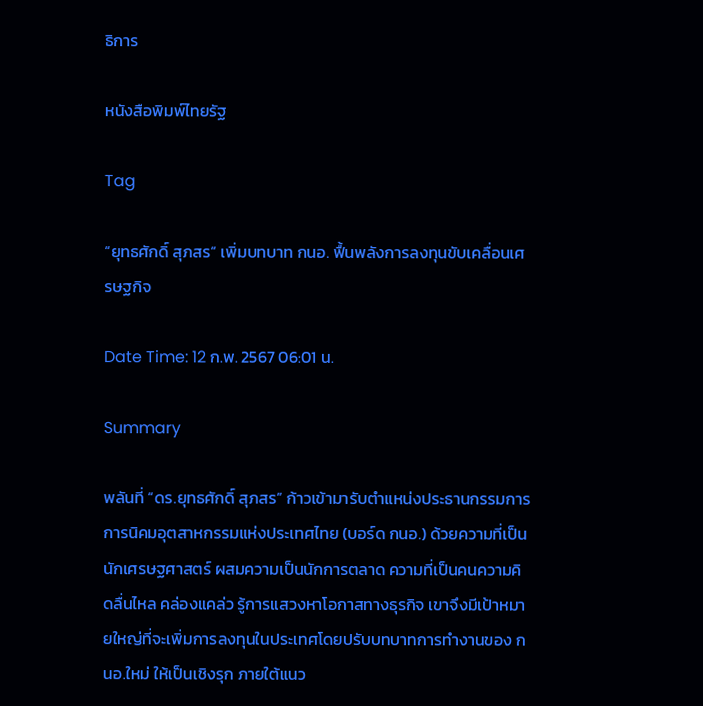ธิการ

หนังสือพิมพ์ไทยรัฐ

Tag

“ยุทธศักดิ์ สุภสร“ เพิ่มบทบาท กนอ. ฟื้นพลังการลงทุนขับเคลื่อนเศรษฐกิจ

Date Time: 12 ก.พ. 2567 06:01 น.

Summary

พลันที่ “ดร.ยุทธศักดิ์ สุภสร” ก้าวเข้ามารับตำแหน่งประธานกรรมการ การนิคมอุตสาหกรรมแห่งประเทศไทย (บอร์ด กนอ.) ด้วยความที่เป็นนักเศรษฐศาสตร์ ผสมความเป็นนักการตลาด ความที่เป็นคนความคิดลื่นไหล คล่องแคล่ว รู้การแสวงหาโอกาสทางธุรกิจ เขาจึงมีเป้าหมายใหญ่ที่จะเพิ่มการลงทุนในประเทศโดยปรับบทบาทการทำงานของ กนอ.ใหม่ ให้เป็นเชิงรุก ภายใต้แนว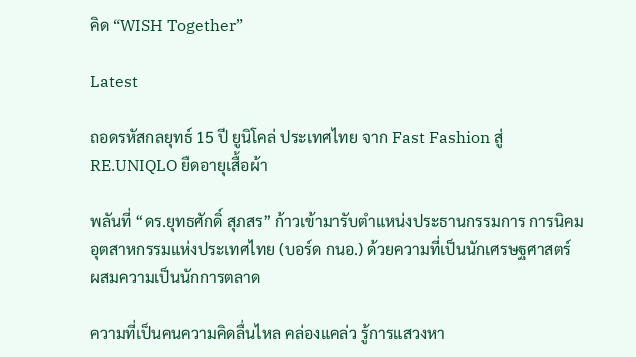คิด “WISH Together”

Latest

ถอดรหัสกลยุทธ์ 15 ปี ยูนิโคล่ ประเทศไทย จาก Fast Fashion สู่ RE.UNIQLO ยืดอายุเสื้อผ้า

พลันที่ “ดร.ยุทธศักดิ์ สุภสร” ก้าวเข้ามารับตำแหน่งประธานกรรมการ การนิคมอุตสาหกรรมแห่งประเทศไทย (บอร์ด กนอ.) ด้วยความที่เป็นนักเศรษฐศาสตร์ ผสมความเป็นนักการตลาด

ความที่เป็นคนความคิดลื่นไหล คล่องแคล่ว รู้การแสวงหา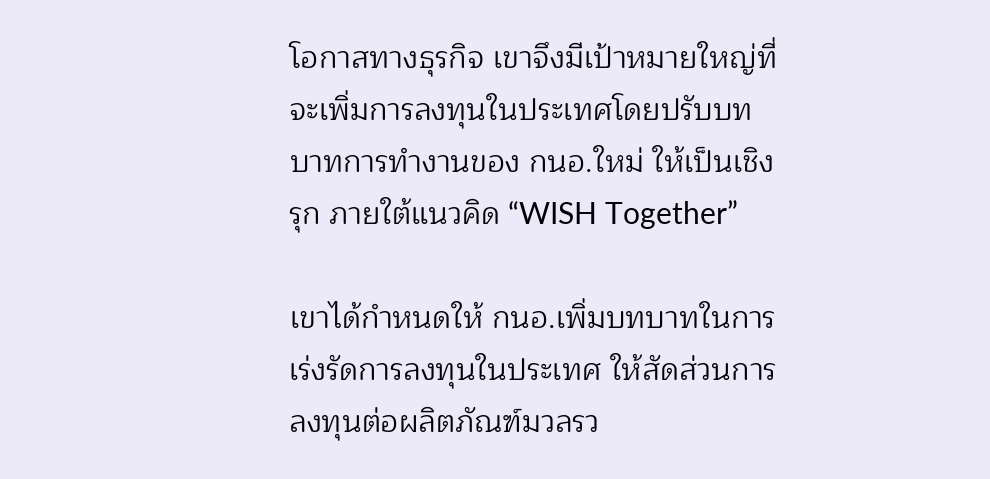โอกาสทางธุรกิจ เขาจึงมีเป้าหมายใหญ่ที่จะเพิ่มการลงทุนในประเทศโดยปรับบทบาทการทำงานของ กนอ.ใหม่ ให้เป็นเชิงรุก ภายใต้แนวคิด “WISH Together”

เขาได้กำหนดให้ กนอ.เพิ่มบทบาทในการเร่งรัดการลงทุนในประเทศ ให้สัดส่วนการลงทุนต่อผลิตภัณฑ์มวลรว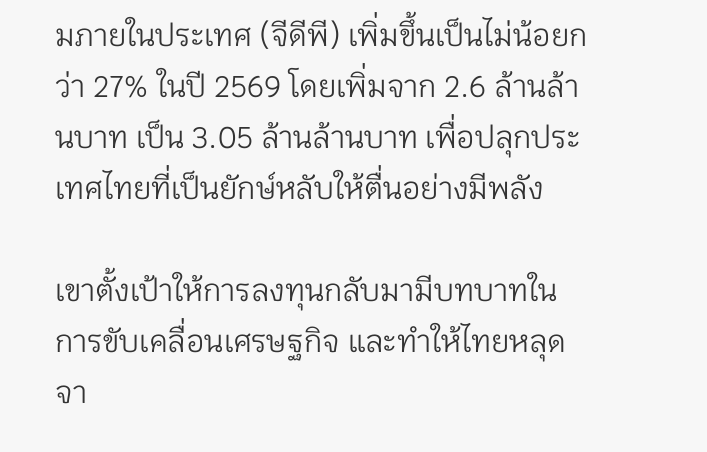มภายในประเทศ (จีดีพี) เพิ่มขึ้นเป็นไม่น้อยกว่า 27% ในปี 2569 โดยเพิ่มจาก 2.6 ล้านล้านบาท เป็น 3.05 ล้านล้านบาท เพื่อปลุกประเทศไทยที่เป็นยักษ์หลับให้ตื่นอย่างมีพลัง

เขาตั้งเป้าให้การลงทุนกลับมามีบทบาทในการขับเคลื่อนเศรษฐกิจ และทำให้ไทยหลุดจา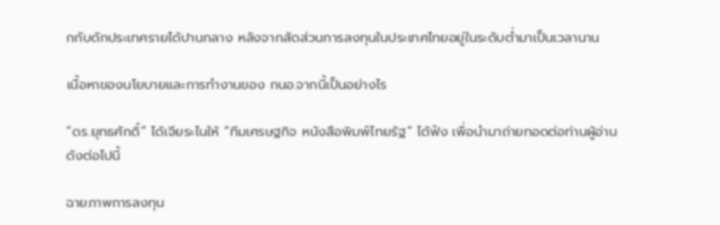กกับดักประเทศรายได้ปานกลาง หลังจากสัดส่วนการลงทุนในประเทศไทยอยู่ในระดับต่ำมาเป็นเวลานาน

เนื้อหาของนโยบายและการทำงานของ กนอ.จากนี้เป็นอย่างไร

“ดร.ยุทธศักดิ์” ได้เจียระไนให้ “ทีมเศรษฐกิจ หนังสือพิมพ์ไทยรัฐ” ได้ฟัง เพื่อนำมาถ่ายทอดต่อท่านผู้อ่าน ดังต่อไปนี้

ฉายภาพการลงทุน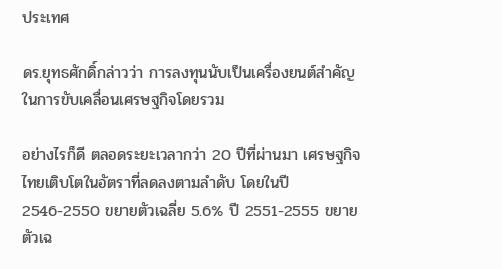ประเทศ

ดร.ยุทธศักดิ์กล่าวว่า การลงทุนนับเป็นเครื่องยนต์สำคัญในการขับเคลื่อนเศรษฐกิจโดยรวม

อย่างไรก็ดี ตลอดระยะเวลากว่า 20 ปีที่ผ่านมา เศรษฐกิจไทยเติบโตในอัตราที่ลดลงตามลำดับ โดยในปี 2546-2550 ขยายตัวเฉลี่ย 5.6% ปี 2551-2555 ขยายตัวเฉ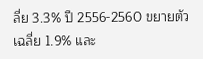ลี่ย 3.3% ปี 2556-2560 ขยายตัวเฉลี่ย 1.9% และ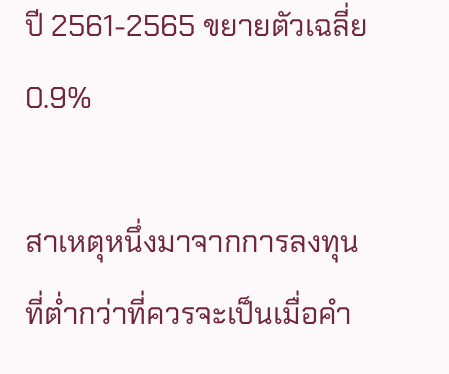ปี 2561-2565 ขยายตัวเฉลี่ย 0.9%

สาเหตุหนึ่งมาจากการลงทุนที่ต่ำกว่าที่ควรจะเป็นเมื่อคำ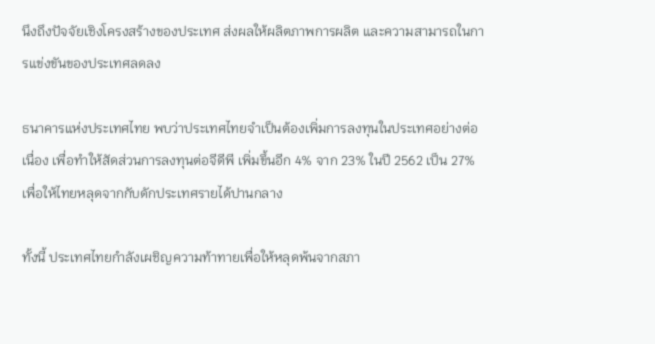นึงถึงปัจจัยเชิงโครงสร้างของประเทศ ส่งผลให้ผลิตภาพการผลิต และความสามารถในการแข่งขันของประเทศลดลง

ธนาคารแห่งประเทศไทย พบว่าประเทศไทยจำเป็นต้องเพิ่มการลงทุนในประเทศอย่างต่อเนื่อง เพื่อทำให้สัดส่วนการลงทุนต่อจีดีพี เพิ่มขึ้นอีก 4% จาก 23% ในปี 2562 เป็น 27% เพื่อให้ไทยหลุดจากกับดักประเทศรายได้ปานกลาง

ทั้งนี้ ประเทศไทยกำลังเผชิญความท้าทายเพื่อให้หลุดพ้นจากสภา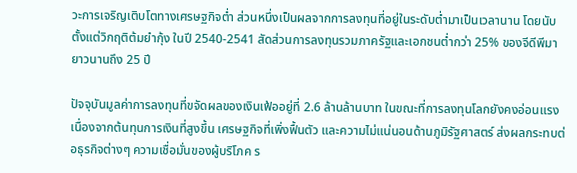วะการเจริญเติบโตทางเศรษฐกิจต่ำ ส่วนหนึ่งเป็นผลจากการลงทุนที่อยู่ในระดับต่ำมาเป็นเวลานาน โดยนับตั้งแต่วิกฤติต้มยำกุ้ง ในปี 2540-2541 สัดส่วนการลงทุนรวมภาครัฐและเอกชนต่ำกว่า 25% ของจีดีพีมายาวนานถึง 25 ปี

ปัจจุบันมูลค่าการลงทุนที่ขจัดผลของเงินเฟ้ออยู่ที่ 2.6 ล้านล้านบาท ในขณะที่การลงทุนโลกยังคงอ่อนแรงเนื่องจากต้นทุนการเงินที่สูงขึ้น เศรษฐกิจที่เพิ่งฟื้นตัว และความไม่แน่นอนด้านภูมิรัฐศาสตร์ ส่งผลกระทบต่อธุรกิจต่างๆ ความเชื่อมั่นของผู้บริโภค ร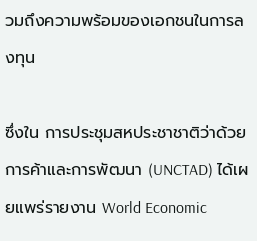วมถึงความพร้อมของเอกชนในการลงทุน

ซึ่งใน การประชุมสหประชาชาติว่าด้วยการค้าและการพัฒนา (UNCTAD) ได้เผยแพร่รายงาน World Economic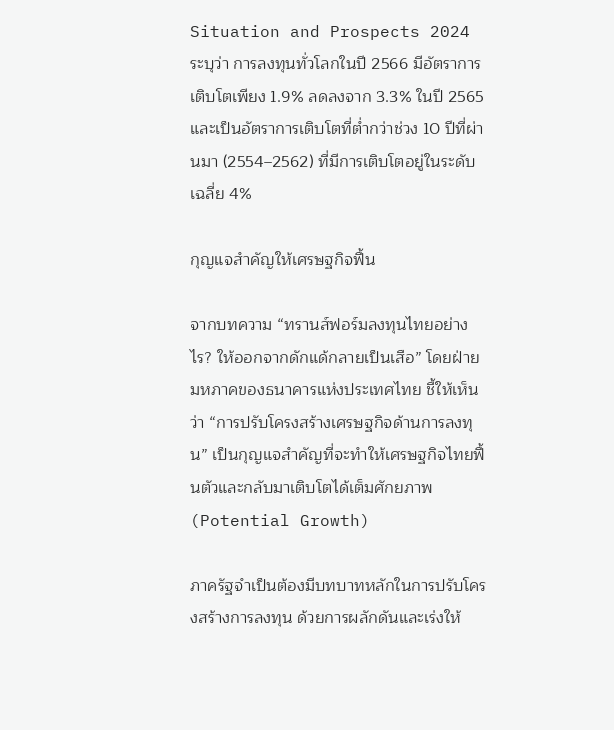Situation and Prospects 2024 ระบุว่า การลงทุนทั่วโลกในปี 2566 มีอัตราการเติบโตเพียง 1.9% ลดลงจาก 3.3% ในปี 2565 และเป็นอัตราการเติบโตที่ต่ำกว่าช่วง 10 ปีที่ผ่านมา (2554–2562) ที่มีการเติบโตอยู่ในระดับเฉลี่ย 4%

กุญแจสำคัญให้เศรษฐกิจฟื้น

จากบทความ “ทรานส์ฟอร์มลงทุนไทยอย่างไร? ให้ออกจากดักแด้กลายเป็นเสือ” โดยฝ่ายมหภาคของธนาคารแห่งประเทศไทย ชี้ให้เห็นว่า “การปรับโครงสร้างเศรษฐกิจด้านการลงทุน” เป็นกุญแจสำคัญที่จะทำให้เศรษฐกิจไทยฟื้นตัวและกลับมาเติบโตได้เต็มศักยภาพ (Potential Growth)

ภาครัฐจำเป็นต้องมีบทบาทหลักในการปรับโครงสร้างการลงทุน ด้วยการผลักดันและเร่งให้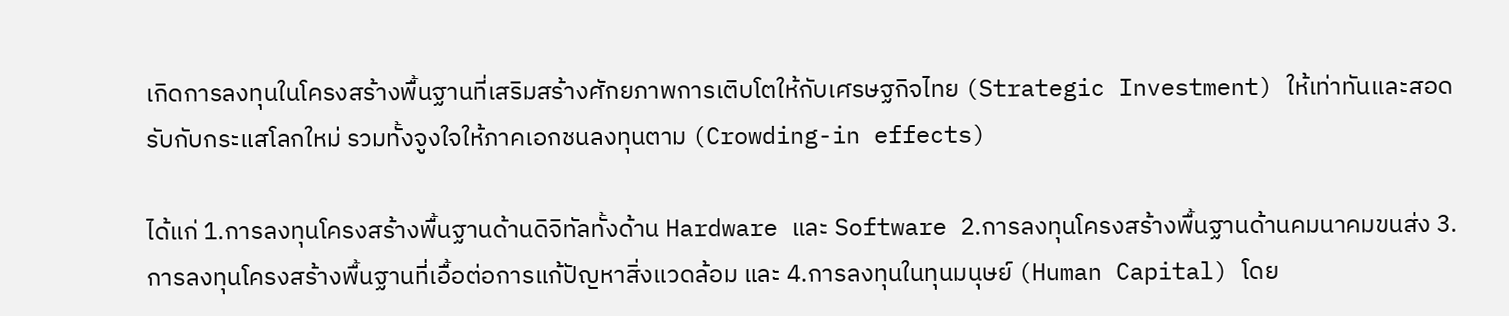เกิดการลงทุนในโครงสร้างพื้นฐานที่เสริมสร้างศักยภาพการเติบโตให้กับเศรษฐกิจไทย (Strategic Investment) ให้เท่าทันและสอดรับกับกระแสโลกใหม่ รวมทั้งจูงใจให้ภาคเอกชนลงทุนตาม (Crowding-in effects)

ได้แก่ 1.การลงทุนโครงสร้างพื้นฐานด้านดิจิทัลทั้งด้าน Hardware และ Software 2.การลงทุนโครงสร้างพื้นฐานด้านคมนาคมขนส่ง 3.การลงทุนโครงสร้างพื้นฐานที่เอื้อต่อการแก้ปัญหาสิ่งแวดล้อม และ 4.การลงทุนในทุนมนุษย์ (Human Capital) โดย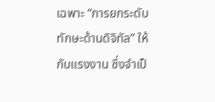เฉพาะ “การยกระดับทักษะด้านดิจิทัล” ให้กับแรงงาน ซึ่งจำเป็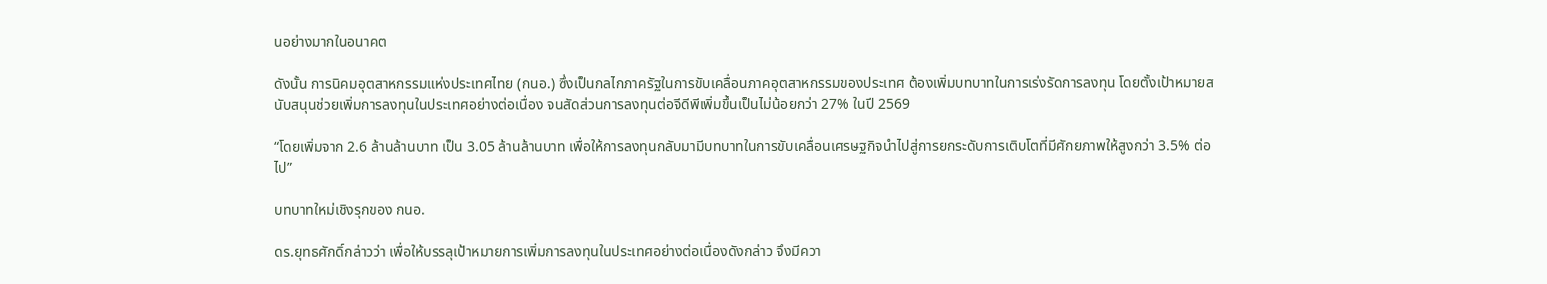นอย่างมากในอนาคต

ดังนั้น การนิคมอุตสาหกรรมแห่งประเทศไทย (กนอ.) ซึ่งเป็นกลไกภาครัฐในการขับเคลื่อนภาคอุตสาหกรรมของประเทศ ต้องเพิ่มบทบาทในการเร่งรัดการลงทุน โดยตั้งเป้าหมายสนับสนุนช่วยเพิ่มการลงทุนในประเทศอย่างต่อเนื่อง จนสัดส่วนการลงทุนต่อจีดีพีเพิ่มขึ้นเป็นไม่น้อยกว่า 27% ในปี 2569

“โดยเพิ่มจาก 2.6 ล้านล้านบาท เป็น 3.05 ล้านล้านบาท เพื่อให้การลงทุนกลับมามีบทบาทในการขับเคลื่อนเศรษฐกิจนำไปสู่การยกระดับการเติบโตที่มีศักยภาพให้สูงกว่า 3.5% ต่อไป”

บทบาทใหม่เชิงรุกของ กนอ.

ดร.ยุทธศักดิ์กล่าวว่า เพื่อให้บรรลุเป้าหมายการเพิ่มการลงทุนในประเทศอย่างต่อเนื่องดังกล่าว จึงมีควา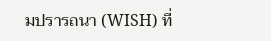มปรารถนา (WISH) ที่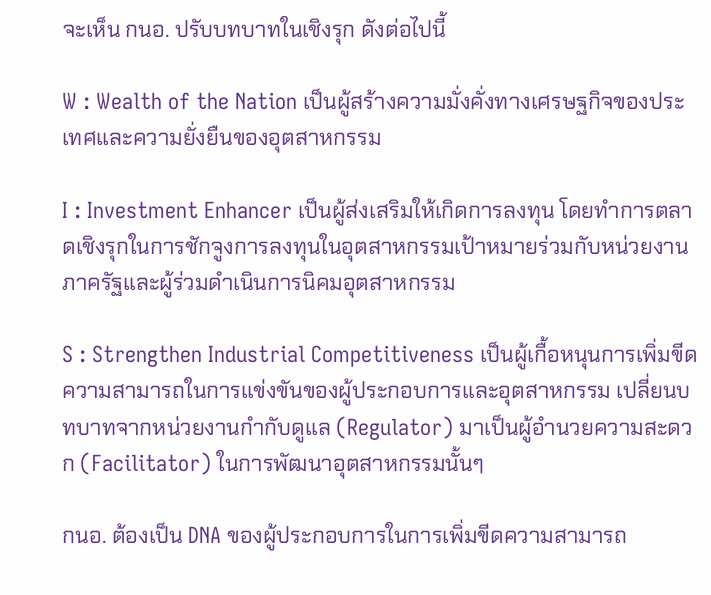จะเห็น กนอ. ปรับบทบาทในเชิงรุก ดังต่อไปนี้

W : Wealth of the Nation เป็นผู้สร้างความมั่งคั่งทางเศรษฐกิจของประเทศและความยั่งยืนของอุตสาหกรรม

I : Investment Enhancer เป็นผู้ส่งเสริมให้เกิดการลงทุน โดยทำการตลาดเชิงรุกในการชักจูงการลงทุนในอุตสาหกรรมเป้าหมายร่วมกับหน่วยงานภาครัฐและผู้ร่วมดำเนินการนิคมอุตสาหกรรม

S : Strengthen Industrial Competitiveness เป็นผู้เกื้อหนุนการเพิ่มขีดความสามารถในการแข่งขันของผู้ประกอบการและอุตสาหกรรม เปลี่ยนบทบาทจากหน่วยงานกำกับดูแล (Regulator) มาเป็นผู้อำนวยความสะดวก (Facilitator) ในการพัฒนาอุตสาหกรรมนั้นๆ

กนอ. ต้องเป็น DNA ของผู้ประกอบการในการเพิ่มขีดความสามารถ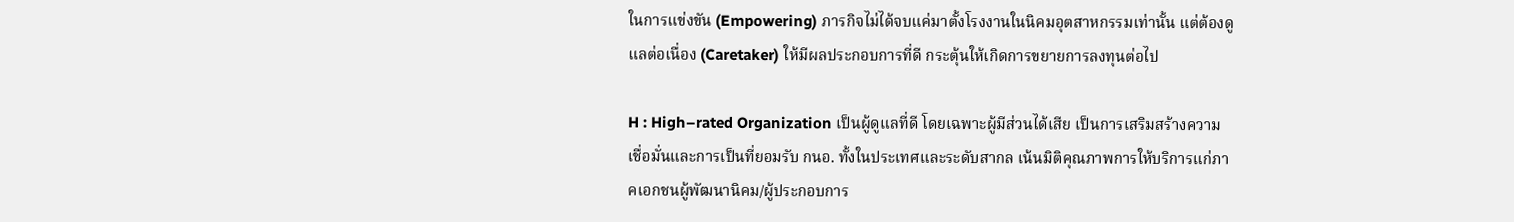ในการแข่งขัน (Empowering) ภารกิจไม่ได้จบแค่มาตั้งโรงงานในนิคมอุตสาหกรรมเท่านั้น แต่ต้องดูแลต่อเนื่อง (Caretaker) ให้มีผลประกอบการที่ดี กระตุ้นให้เกิดการขยายการลงทุนต่อไป

H : High–rated Organization เป็นผู้ดูแลที่ดี โดยเฉพาะผู้มีส่วนได้เสีย เป็นการเสริมสร้างความเชื่อมั่นและการเป็นที่ยอมรับ กนอ. ทั้งในประเทศและระดับสากล เน้นมิติคุณภาพการให้บริการแก่ภาคเอกชนผู้พัฒนานิคม/ผู้ประกอบการ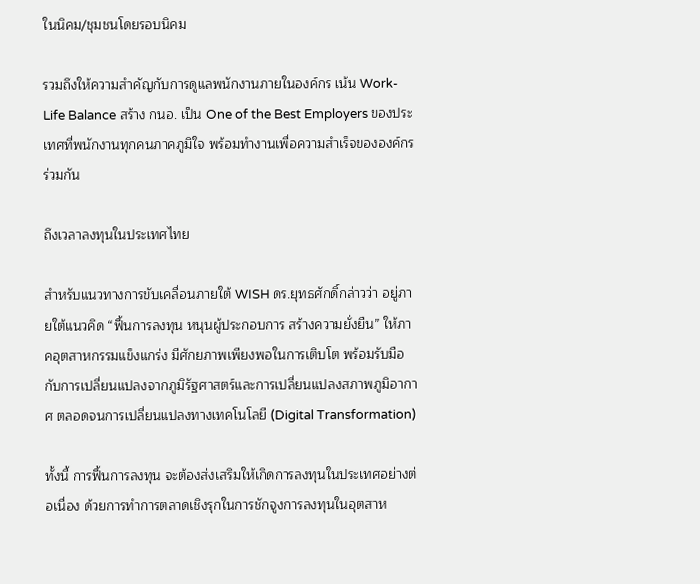ในนิคม/ชุมชนโดยรอบนิคม

รวมถึงให้ความสำคัญกับการดูแลพนักงานภายในองค์กร เน้น Work-Life Balance สร้าง กนอ. เป็น One of the Best Employers ของประเทศที่พนักงานทุกคนภาคภูมิใจ พร้อมทำงานเพื่อความสำเร็จขององค์กรร่วมกัน

ถึงเวลาลงทุนในประเทศไทย

สำหรับแนวทางการขับเคลื่อนภายใต้ WISH ดร.ยุทธศักดิ์กล่าวว่า อยู่ภายใต้แนวคิด “ฟื้นการลงทุน หนุนผู้ประกอบการ สร้างความยั่งยืน” ให้ภาคอุตสาหกรรมแข็งแกร่ง มีศักยภาพเพียงพอในการเติบโต พร้อมรับมือกับการเปลี่ยนแปลงจากภูมิรัฐศาสตร์และการเปลี่ยนแปลงสภาพภูมิอากาศ ตลอดจนการเปลี่ยนแปลงทางเทคโนโลยี (Digital Transformation)

ทั้งนี้ การฟื้นการลงทุน จะต้องส่งเสริมให้เกิดการลงทุนในประเทศอย่างต่อเนื่อง ด้วยการทำการตลาดเชิงรุกในการชักจูงการลงทุนในอุตสาห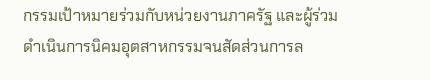กรรมเป้าหมายร่วมกับหน่วยงานภาครัฐ และผู้ร่วมดำเนินการนิคมอุตสาหกรรมจนสัดส่วนการล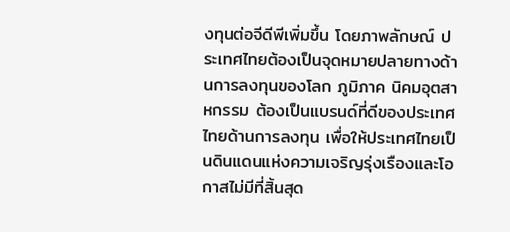งทุนต่อจีดีพีเพิ่มขึ้น โดยภาพลักษณ์ ประเทศไทยต้องเป็นจุดหมายปลายทางด้านการลงทุนของโลก ภูมิภาค นิคมอุตสาหกรรม ต้องเป็นแบรนด์ที่ดีของประเทศไทยด้านการลงทุน เพื่อให้ประเทศไทยเป็นดินแดนแห่งความเจริญรุ่งเรืองและโอกาสไม่มีที่สิ้นสุด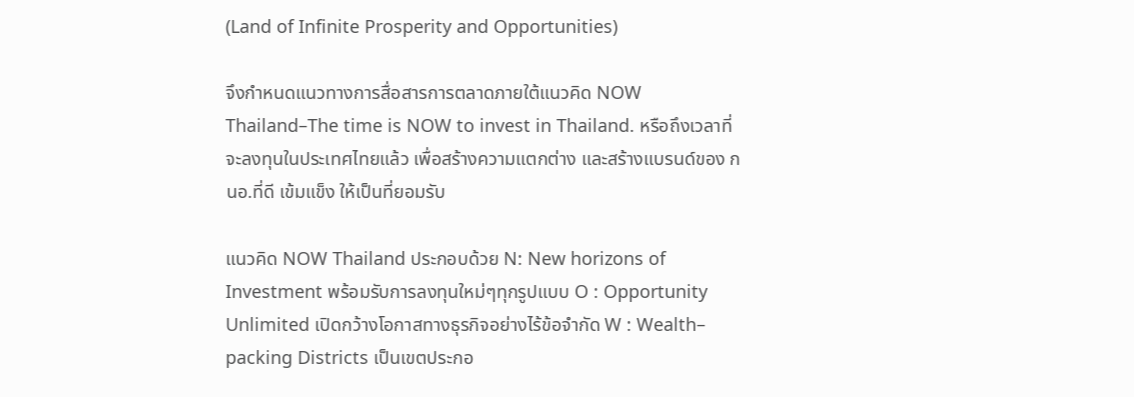(Land of Infinite Prosperity and Opportunities)

จึงกำหนดแนวทางการสื่อสารการตลาดภายใต้แนวคิด NOW Thailand–The time is NOW to invest in Thailand. หรือถึงเวลาที่จะลงทุนในประเทศไทยแล้ว เพื่อสร้างความแตกต่าง และสร้างแบรนด์ของ กนอ.ที่ดี เข้มแข็ง ให้เป็นที่ยอมรับ

แนวคิด NOW Thailand ประกอบด้วย N: New horizons of Investment พร้อมรับการลงทุนใหม่ๆทุกรูปแบบ O : Opportunity Unlimited เปิดกว้างโอกาสทางธุรกิจอย่างไร้ข้อจำกัด W : Wealth– packing Districts เป็นเขตประกอ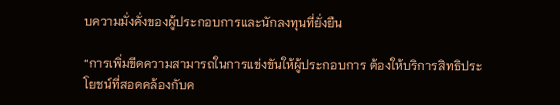บความมั่งคั่งของผู้ประกอบการและนักลงทุนที่ยั่งยืน

“การเพิ่มขีดความสามารถในการแข่งขันให้ผู้ประกอบการ ต้องให้บริการสิทธิประโยชน์ที่สอดคล้องกับค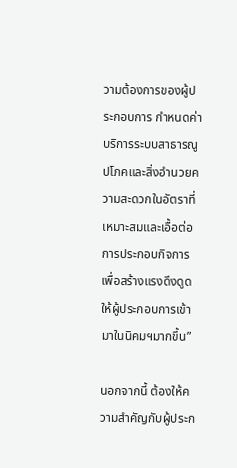วามต้องการของผู้ประกอบการ กำหนดค่าบริการระบบสาธารณูปโภคและสิ่งอำนวยความสะดวกในอัตราที่เหมาะสมและเอื้อต่อการประกอบกิจการ เพื่อสร้างแรงดึงดูดให้ผู้ประกอบการเข้ามาในนิคมฯมากขึ้น”

นอกจากนี้ ต้องให้ความสำคัญกับผู้ประก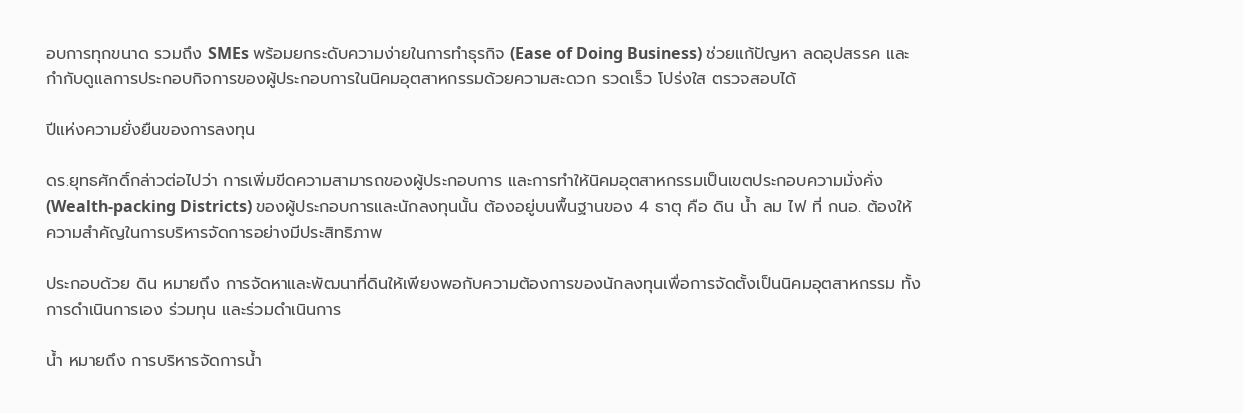อบการทุกขนาด รวมถึง SMEs พร้อมยกระดับความง่ายในการทำธุรกิจ (Ease of Doing Business) ช่วยแก้ปัญหา ลดอุปสรรค และกำกับดูแลการประกอบกิจการของผู้ประกอบการในนิคมอุตสาหกรรมด้วยความสะดวก รวดเร็ว โปร่งใส ตรวจสอบได้

ปีแห่งความยั่งยืนของการลงทุน

ดร.ยุทธศักดิ์กล่าวต่อไปว่า การเพิ่มขีดความสามารถของผู้ประกอบการ และการทำให้นิคมอุตสาหกรรมเป็นเขตประกอบความมั่งคั่ง (Wealth-packing Districts) ของผู้ประกอบการและนักลงทุนนั้น ต้องอยู่บนพื้นฐานของ 4 ธาตุ คือ ดิน น้ำ ลม ไฟ ที่ กนอ. ต้องให้ความสำคัญในการบริหารจัดการอย่างมีประสิทธิภาพ

ประกอบด้วย ดิน หมายถึง การจัดหาและพัฒนาที่ดินให้เพียงพอกับความต้องการของนักลงทุนเพื่อการจัดตั้งเป็นนิคมอุตสาหกรรม ทั้งการดำเนินการเอง ร่วมทุน และร่วมดำเนินการ

น้ำ หมายถึง การบริหารจัดการน้ำ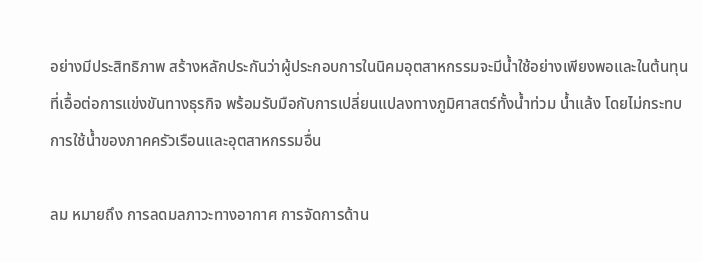อย่างมีประสิทธิภาพ สร้างหลักประกันว่าผู้ประกอบการในนิคมอุตสาหกรรมจะมีน้ำใช้อย่างเพียงพอและในต้นทุนที่เอื้อต่อการแข่งขันทางธุรกิจ พร้อมรับมือกับการเปลี่ยนแปลงทางภูมิศาสตร์ทั้งน้ำท่วม น้ำแล้ง โดยไม่กระทบการใช้น้ำของภาคครัวเรือนและอุตสาหกรรมอื่น

ลม หมายถึง การลดมลภาวะทางอากาศ การจัดการด้าน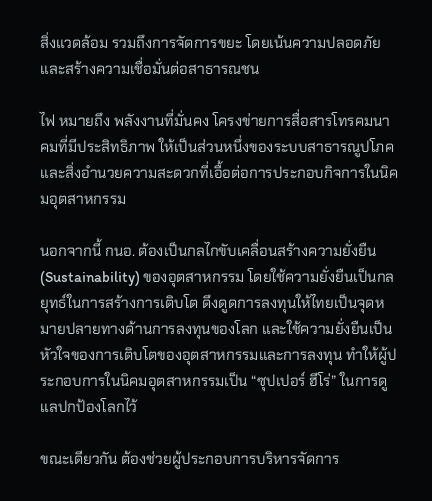สิ่งแวดล้อม รวมถึงการจัดการขยะ โดยเน้นความปลอดภัยและสร้างความเชื่อมั่นต่อสาธารณชน

ไฟ หมายถึง พลังงานที่มั่นคง โครงข่ายการสื่อสารโทรคมนาคมที่มีประสิทธิภาพ ให้เป็นส่วนหนึ่งของระบบสาธารณูปโภคและสิ่งอำนวยความสะดวกที่เอื้อต่อการประกอบกิจการในนิคมอุตสาหกรรม

นอกจากนี้ กนอ. ต้องเป็นกลไกขับเคลื่อนสร้างความยั่งยืน (Sustainability) ของอุตสาหกรรม โดยใช้ความยั่งยืนเป็นกลยุทธ์ในการสร้างการเติบโต ดึงดูดการลงทุนให้ไทยเป็นจุดหมายปลายทางด้านการลงทุนของโลก และใช้ความยั่งยืนเป็นหัวใจของการเติบโตของอุตสาหกรรมและการลงทุน ทำให้ผู้ประกอบการในนิคมอุตสาหกรรมเป็น “ซุปเปอร์ ฮีโร่” ในการดูแลปกป้องโลกไว้

ขณะเดียวกัน ต้องช่วยผู้ประกอบการบริหารจัดการ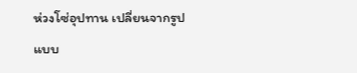ห่วงโซ่อุปทาน เปลี่ยนจากรูปแบบ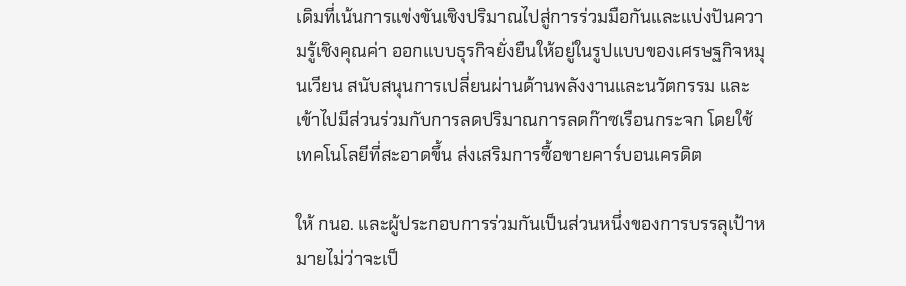เดิมที่เน้นการแข่งขันเชิงปริมาณไปสู่การร่วมมือกันและแบ่งปันความรู้เชิงคุณค่า ออกแบบธุรกิจยั่งยืนให้อยู่ในรูปแบบของเศรษฐกิจหมุนเวียน สนับสนุนการเปลี่ยนผ่านด้านพลังงานและนวัตกรรม และเข้าไปมีส่วนร่วมกับการลดปริมาณการลดก๊าซเรือนกระจก โดยใช้เทคโนโลยีที่สะอาดขึ้น ส่งเสริมการซื้อขายคาร์บอนเครดิต

ให้ กนอ. และผู้ประกอบการร่วมกันเป็นส่วนหนึ่งของการบรรลุเป้าหมายไม่ว่าจะเป็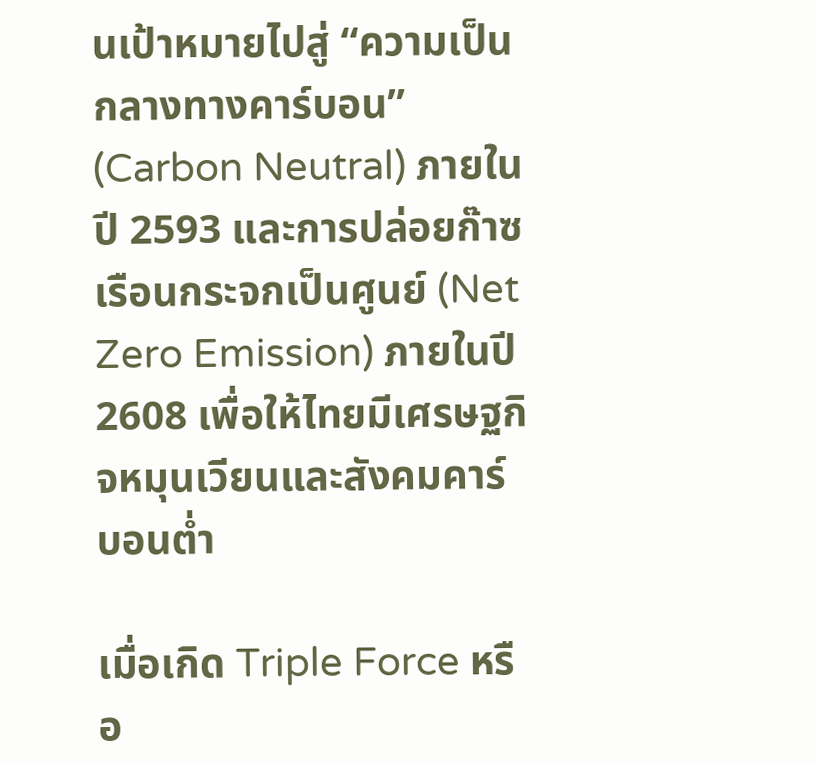นเป้าหมายไปสู่ “ความเป็นกลางทางคาร์บอน” (Carbon Neutral) ภายในปี 2593 และการปล่อยก๊าซเรือนกระจกเป็นศูนย์ (Net Zero Emission) ภายในปี 2608 เพื่อให้ไทยมีเศรษฐกิจหมุนเวียนและสังคมคาร์บอนต่ำ

เมื่อเกิด Triple Force หรือ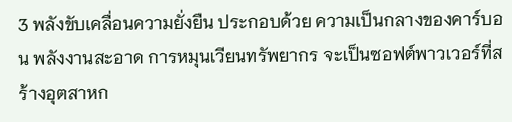3 พลังขับเคลื่อนความยั่งยืน ประกอบด้วย ความเป็นกลางของคาร์บอน พลังงานสะอาด การหมุนเวียนทรัพยากร จะเป็นซอฟต์พาวเวอร์ที่สร้างอุตสาหก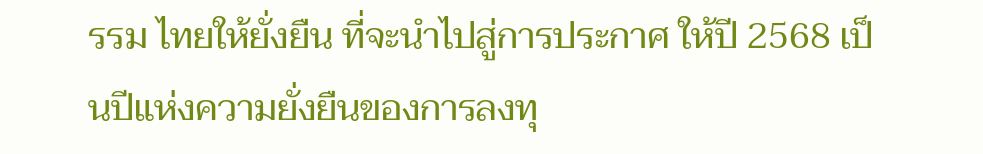รรม ไทยให้ยั่งยืน ที่จะนำไปสู่การประกาศ ให้ปี 2568 เป็นปีแห่งความยั่งยืนของการลงทุ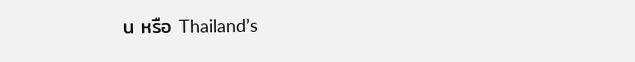น หรือ Thailand’s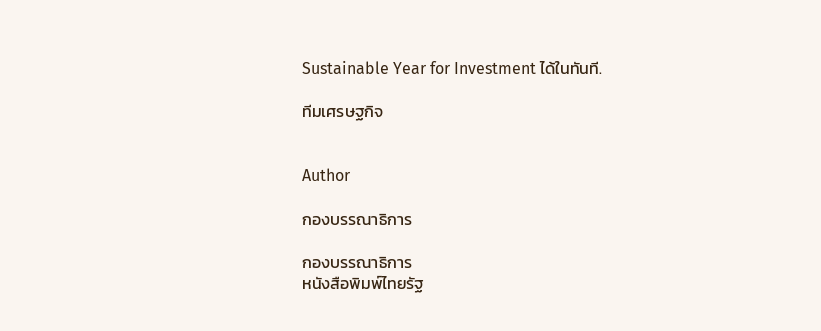Sustainable Year for Investment ได้ในทันที.

ทีมเศรษฐกิจ


Author

กองบรรณาธิการ

กองบรรณาธิการ
หนังสือพิมพ์ไทยรัฐ